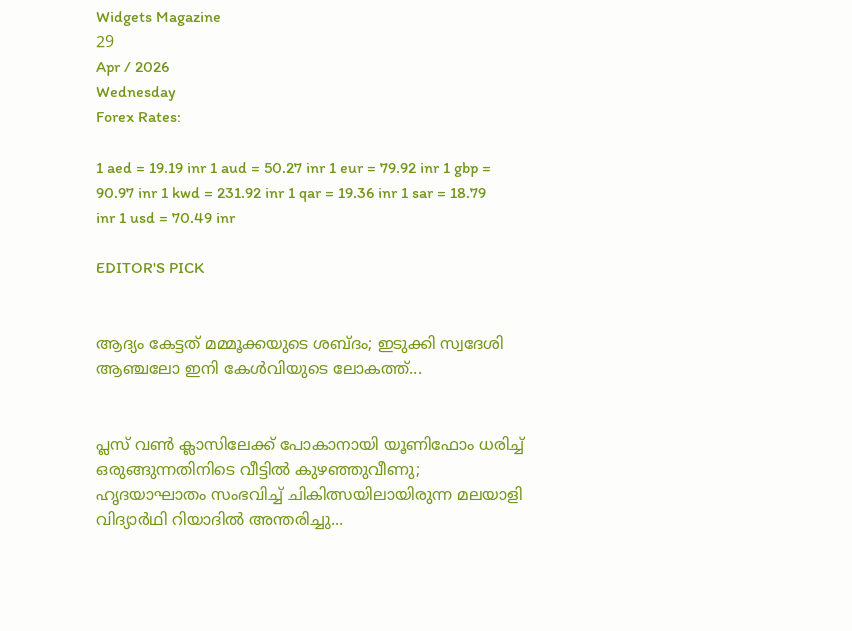Widgets Magazine
29
Apr / 2026
Wednesday
Forex Rates:

1 aed = 19.19 inr 1 aud = 50.27 inr 1 eur = 79.92 inr 1 gbp = 90.97 inr 1 kwd = 231.92 inr 1 qar = 19.36 inr 1 sar = 18.79 inr 1 usd = 70.49 inr

EDITOR'S PICK


ആദ്യം കേട്ടത് മമ്മൂക്കയുടെ ശബ്ദം; ഇടുക്കി സ്വദേശി ആഞ്ചലോ ഇനി കേൾവിയുടെ ലോകത്ത്...


പ്ലസ് വൺ ക്ലാസിലേക്ക് പോകാനായി യൂണിഫോം ധരിച്ച് ഒരുങ്ങുന്നതിനിടെ വീട്ടിൽ കുഴഞ്ഞുവീണു; ഹൃദയാഘാതം സംഭവിച്ച് ചികിത്സയിലായിരുന്ന മലയാളി വിദ്യാർഥി റിയാദിൽ അന്തരിച്ചു...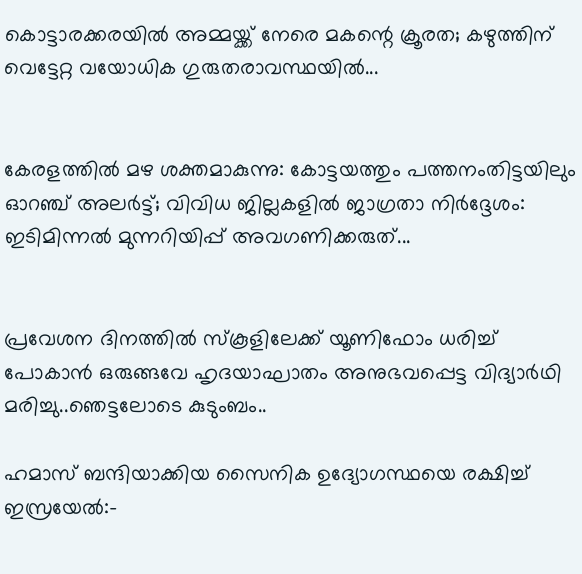കൊട്ടാരക്കരയിൽ അമ്മയ്ക്ക് നേരെ മകന്റെ ക്രൂരത; കഴുത്തിന് വെട്ടേറ്റ വയോധിക ഗുരുതരാവസ്ഥയിൽ...


കേരളത്തിൽ മഴ ശക്തമാകുന്നു: കോട്ടയത്തും പത്തനംതിട്ടയിലും ഓറഞ്ച് അലർട്ട്; വിവിധ ജില്ലകളിൽ ജാഗ്രതാ നിർദ്ദേശം: ഇടിമിന്നൽ മുന്നറിയിപ്പ് അവഗണിക്കരുത്...


പ്രവേശന ദിനത്തിൽ സ്കൂളിലേക്ക് യൂണിഫോം ധരിച്ച് പോകാൻ ഒരുങ്ങവേ ഹൃദയാഘാതം അനുഭവപ്പെട്ട വിദ്യാർഥി മരിച്ചു..ഞെട്ടലോടെ കുടുംബം..

ഹമാസ് ബന്ദിയാക്കിയ സൈനിക ഉദ്യോഗസ്ഥയെ രക്ഷിച്ച് ഇസ്രയേൽ:-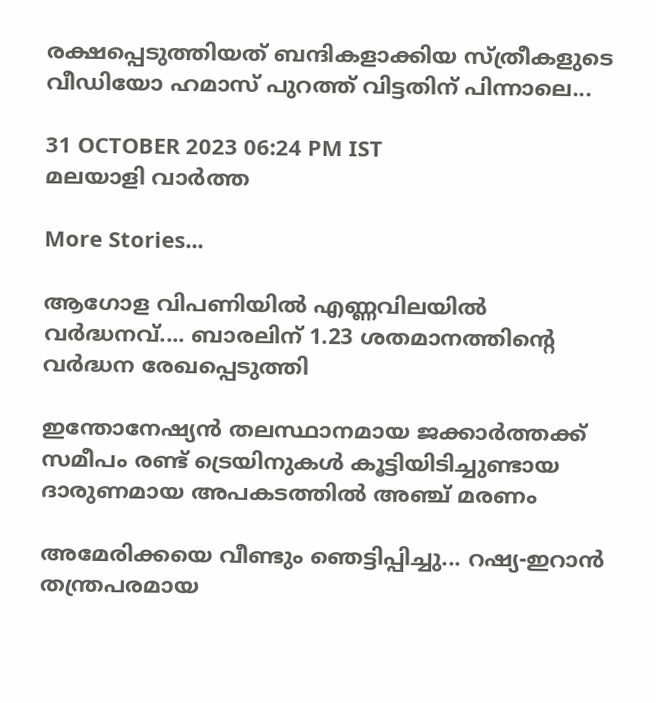രക്ഷപ്പെടുത്തിയത് ബന്ദികളാക്കിയ സ്ത്രീകളുടെ വീഡിയോ ഹമാസ് പുറത്ത് വിട്ടതിന് പിന്നാലെ...

31 OCTOBER 2023 06:24 PM IST
മലയാളി വാര്‍ത്ത

More Stories...

ആഗോള വിപണിയില്‍ എണ്ണവിലയിൽ വർദ്ധനവ്.... ബാരലിന് 1.23 ശതമാനത്തിന്റെ വര്‍ദ്ധന രേഖപ്പെടുത്തി

ഇന്തോനേഷ്യൻ തലസ്ഥാനമായ ജക്കാർത്തക്ക് സമീപം രണ്ട് ട്രെയിനുകൾ കൂട്ടിയിടിച്ചുണ്ടായ ദാരുണമായ അപകടത്തിൽ അഞ്ച് മരണം

അമേരിക്കയെ വീണ്ടും ഞെട്ടിപ്പിച്ചു... റഷ്യ-ഇറാൻ തന്ത്രപരമായ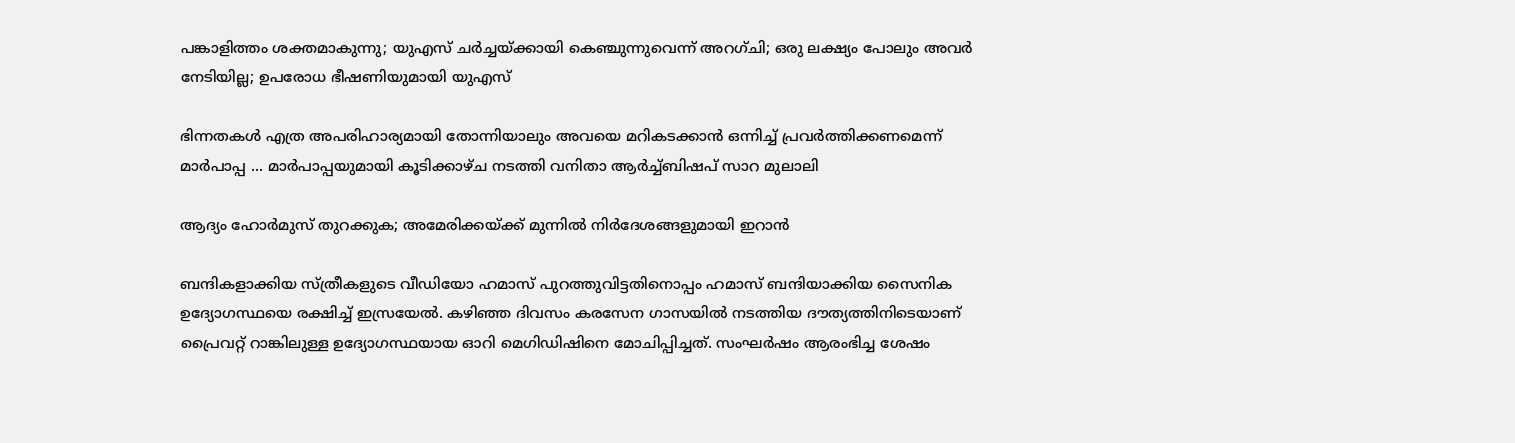പങ്കാളിത്തം ശക്തമാകുന്നു; യുഎസ് ചർച്ചയ്ക്കായി കെഞ്ചുന്നുവെന്ന് അറഗ്ചി; ഒരു ലക്ഷ്യം പോലും അവർ നേടിയില്ല; ഉപരോധ ഭീഷണിയുമായി യുഎസ്

ഭിന്നതകൾ എത്ര അപരിഹാര്യമായി തോന്നിയാലും അവയെ മറികടക്കാൻ ഒന്നിച്ച്‌ പ്രവർത്തിക്കണമെന്ന് മാർപാപ്പ ... മാർപാപ്പയുമായി കൂടിക്കാഴ്‌ച നടത്തി വനിതാ ആർച്ച്‌ബിഷപ് സാറ മുലാലി

ആദ്യം ഹോര്‍മുസ് തുറക്കുക; അമേരിക്കയ്ക്ക് മുന്നില്‍ നിര്‍ദേശങ്ങളുമായി ഇറാന്‍

ബന്ദികളാക്കിയ സ്ത്രീകളുടെ വീഡിയോ ഹമാസ് പുറത്തുവിട്ടതിനൊപ്പം ഹമാസ് ബന്ദിയാക്കിയ സൈനിക ഉദ്യോഗസ്ഥയെ രക്ഷിച്ച് ഇസ്രയേൽ. കഴിഞ്ഞ ദിവസം കരസേന ഗാസയിൽ നടത്തിയ ദൗത്യത്തിനിടെയാണ് പ്രൈവറ്റ് റാങ്കിലുള്ള ഉദ്യോഗസ്ഥയായ ഓറി മെഗിഡിഷിനെ മോചിപ്പിച്ചത്. സംഘർഷം ആരംഭിച്ച ശേഷം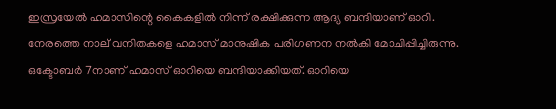ഇസ്രയേൽ ഹമാസിന്റെ കൈകളിൽ നിന്ന് രക്ഷിക്കുന്ന ആദ്യ ബന്ദിയാണ് ഓറി. നേരത്തെ നാല് വനിതകളെ ഹമാസ് മാനുഷിക പരിഗണന നൽകി മോചിപ്പിച്ചിരുന്നു. ഒക്ടോബർ 7നാണ് ഹമാസ് ഓറിയെ ബന്ദിയാക്കിയത്. ഓറിയെ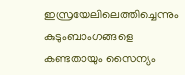ഇസ്രയേലിലെത്തിച്ചെന്നും കുടുംബാംഗങ്ങളെ കണ്ടതായും സൈന്യം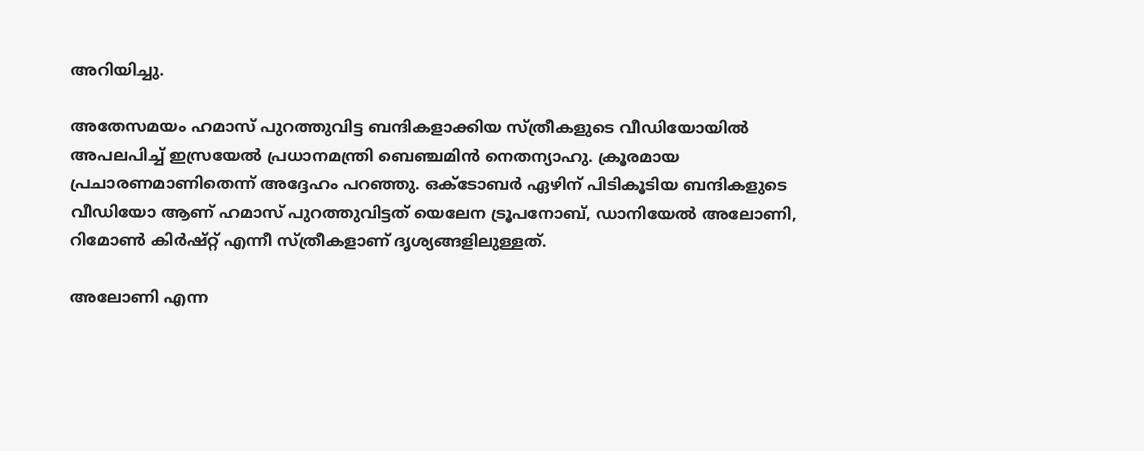അറിയിച്ചു.

അതേസമയം ഹമാസ് പുറത്തുവിട്ട ബന്ദികളാക്കിയ സ്ത്രീകളുടെ വീഡിയോയിൽ അപലപിച്ച് ഇസ്രയേൽ പ്രധാനമന്ത്രി ബെഞ്ചമിൻ നെതന്യാഹു. ക്രൂരമായ പ്രചാരണമാണിതെന്ന് അദ്ദേഹം പറഞ്ഞു. ഒക്ടോബർ ഏഴിന് പിടികൂടിയ ബന്ദികളുടെ വീഡിയോ ആണ് ഹമാസ് പുറത്തുവിട്ടത് യെലേന ട്രൂപനോബ്, ഡാനിയേൽ അലോണി, റിമോൺ കിർഷ്റ്റ് എന്നീ സ്ത്രീകളാണ് ദൃശ്യങ്ങളിലുള്ളത്.

അലോണി എന്ന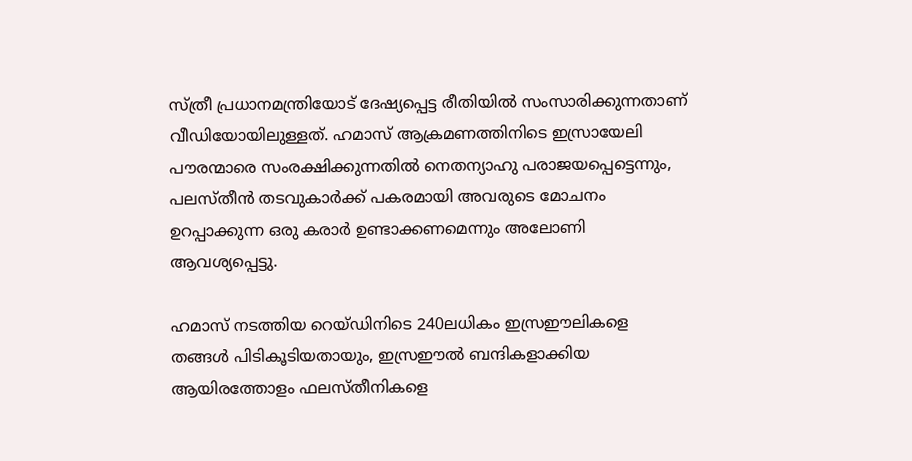സ്ത്രീ പ്രധാനമന്ത്രിയോട് ദേഷ്യപ്പെട്ട രീതിയിൽ സംസാരിക്കുന്നതാണ് വീഡിയോയിലുള്ളത്. ഹമാസ് ആക്രമണത്തിനിടെ ഇസ്രായേലി പൗരന്മാരെ സംരക്ഷിക്കുന്നതിൽ നെതന്യാഹു പരാജയപ്പെട്ടെന്നും, പലസ്തീൻ തടവുകാർക്ക് പകരമായി അവരുടെ മോചനം ഉറപ്പാക്കുന്ന ഒരു കരാർ ഉണ്ടാക്കണമെന്നും അലോണി ആവശ്യപ്പെട്ടു.

ഹമാസ് നടത്തിയ റെയ്ഡിനിടെ 240ലധികം ഇസ്രഈലികളെ തങ്ങള്‍ പിടികൂടിയതായും, ഇസ്രഈല്‍ ബന്ദികളാക്കിയ ആയിരത്തോളം ഫലസ്തീനികളെ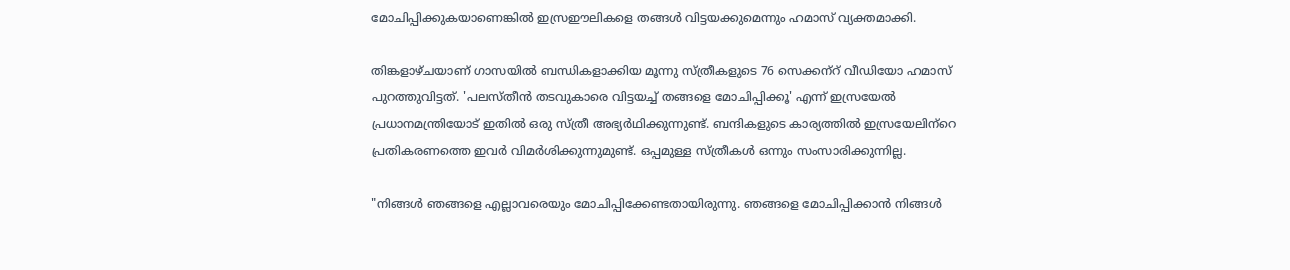മോചിപ്പിക്കുകയാണെങ്കില്‍ ഇസ്രഈലികളെ തങ്ങള്‍ വിട്ടയക്കുമെന്നും ഹമാസ് വ്യക്തമാക്കി.

തിങ്കളാഴ്ചയാണ് ഗാസയിൽ ബന്ധികളാക്കിയ മൂന്നു സ്ത്രീകളുടെ 76 സെക്കന്‌റ് വീഡിയോ ഹമാസ് പുറത്തുവിട്ടത്. 'പലസ്തീൻ തടവുകാരെ വിട്ടയച്ച് തങ്ങളെ മോചിപ്പിക്കൂ' എന്ന് ഇസ്രയേൽ പ്രധാനമന്ത്രിയോട് ഇതിൽ ഒരു സ്ത്രീ അഭ്യർഥിക്കുന്നുണ്ട്. ബന്ദികളുടെ കാര്യത്തിൽ ഇസ്രയേലിന്‌റെ പ്രതികരണത്തെ ഇവർ വിമർശിക്കുന്നുമുണ്ട്. ഒപ്പമുള്ള സ്ത്രീകൾ ഒന്നും സംസാരിക്കുന്നില്ല.

"നിങ്ങൾ ഞങ്ങളെ എല്ലാവരെയും മോചിപ്പിക്കേണ്ടതായിരുന്നു. ഞങ്ങളെ മോചിപ്പിക്കാൻ നിങ്ങൾ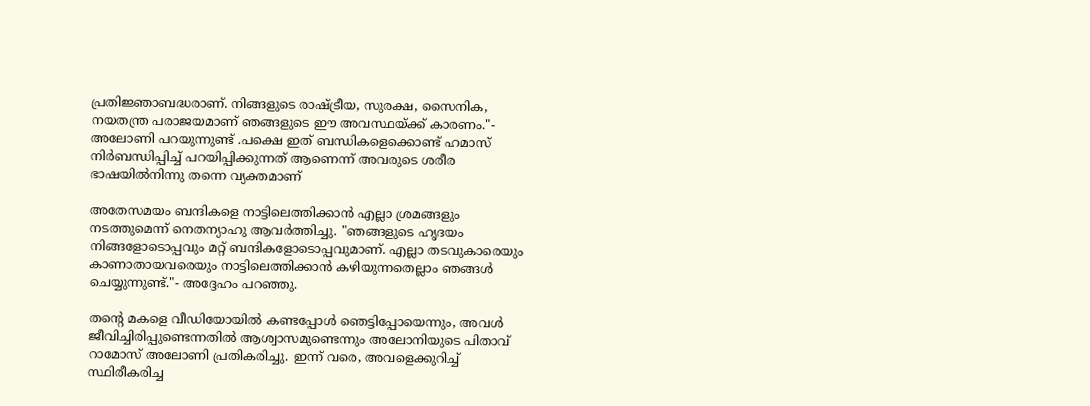പ്രതിജ്ഞാബദ്ധരാണ്. നിങ്ങളുടെ രാഷ്ട്രീയ, സുരക്ഷ, സൈനിക, നയതന്ത്ര പരാജയമാണ് ഞങ്ങളുടെ ഈ അവസ്ഥയ്ക്ക് കാരണം."- അലോണി പറയുന്നുണ്ട് .പക്ഷെ ഇത് ബന്ധികളെക്കൊണ്ട് ഹമാസ് നിർബന്ധിപ്പിച്ച് പറയിപ്പിക്കുന്നത് ആണെന്ന് അവരുടെ ശരീര ഭാഷയിൽനിന്നു തന്നെ വ്യക്തമാണ്

അതേസമയം ബന്ദികളെ നാട്ടിലെത്തിക്കാൻ എല്ലാ ശ്രമങ്ങളും നടത്തുമെന്ന് നെതന്യാഹു ആവർത്തിച്ചു. "ഞങ്ങളുടെ ഹൃദയം നിങ്ങളോടൊപ്പവും മറ്റ് ബന്ദികളോടൊപ്പവുമാണ്. എല്ലാ തടവുകാരെയും കാണാതായവരെയും നാട്ടിലെത്തിക്കാൻ കഴിയുന്നതെല്ലാം ഞങ്ങൾ ചെയ്യുന്നുണ്ട്."- അദ്ദേഹം പറഞ്ഞു.

തന്റെ മകളെ വീഡിയോയിൽ കണ്ടപ്പോൾ ഞെട്ടിപ്പോയെന്നും, അവൾ ജീവിച്ചിരിപ്പുണ്ടെന്നതിൽ ആശ്വാസമുണ്ടെന്നും അലോനിയുടെ പിതാവ് റാമോസ് അലോണി പ്രതികരിച്ചു. ഇന്ന് വരെ, അവളെക്കുറിച്ച് സ്ഥിരീകരിച്ച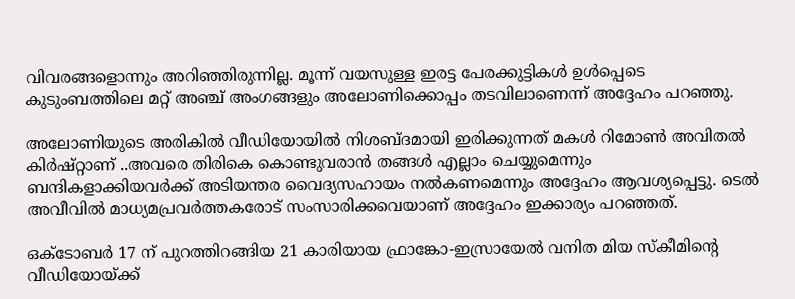വിവരങ്ങളൊന്നും അറിഞ്ഞിരുന്നില്ല. മൂന്ന് വയസുള്ള ഇരട്ട പേരക്കുട്ടികൾ ഉൾപ്പെടെ കുടുംബത്തിലെ മറ്റ് അഞ്ച് അംഗങ്ങളും അലോണിക്കൊപ്പം തടവിലാണെന്ന് അദ്ദേഹം പറഞ്ഞു.

അലോണിയുടെ അരികിൽ വീഡിയോയിൽ നിശബ്ദമായി ഇരിക്കുന്നത് മകൾ റിമോൺ അവിതൽ കിർഷ്റ്റാണ് ..അവരെ തിരികെ കൊണ്ടുവരാൻ തങ്ങൾ എല്ലാം ചെയ്യുമെന്നും ബന്ദികളാക്കിയവർക്ക് അടിയന്തര വൈദ്യസഹായം നൽകണമെന്നും അദ്ദേഹം ആവശ്യപ്പെട്ടു. ടെൽ അവീവിൽ മാധ്യമപ്രവർത്തകരോട് സംസാരിക്കവെയാണ് അദ്ദേഹം ഇക്കാര്യം പറഞ്ഞത്.

ഒക്ടോബർ 17 ന് പുറത്തിറങ്ങിയ 21 കാരിയായ ഫ്രാങ്കോ-ഇസ്രായേൽ വനിത മിയ സ്കീമിന്റെ വീഡിയോയ്ക്ക്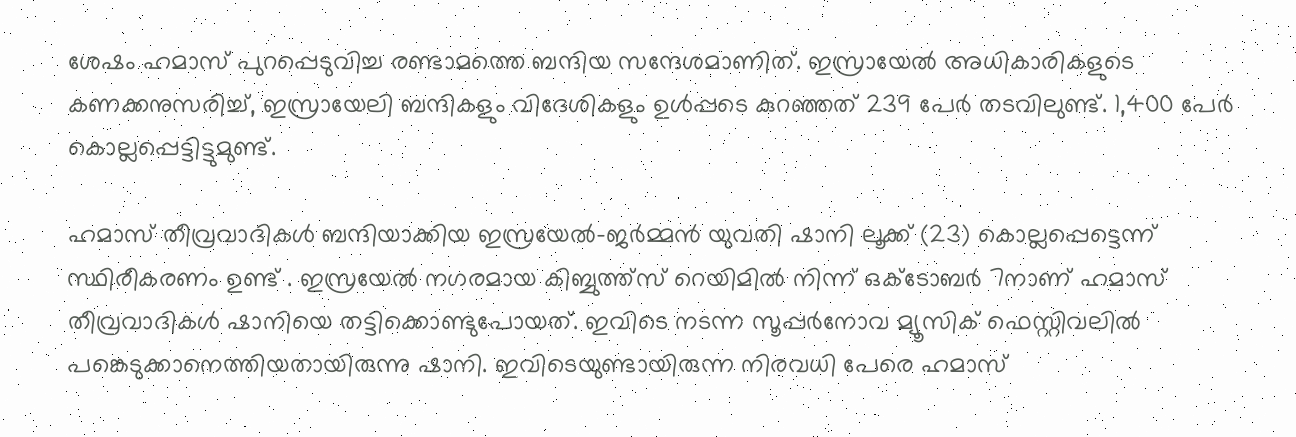ശേഷം ഹമാസ് പുറപ്പെടുവിച്ച രണ്ടാമത്തെ ബന്ദിയ സന്ദേശമാണിത്. ഇസ്രായേൽ അധികാരികളുടെ കണക്കനുസരിച്ച്, ഇസ്രായേലി ബന്ദികളും വിദേശികളും ഉൾപ്പടെ കുറഞ്ഞത് 239 പേർ തടവിലുണ്ട്. 1,400 പേർ കൊല്ലപ്പെട്ടിട്ടുമുണ്ട്.

ഹമാസ് തീവ്രവാദികൾ ബന്ദിയാക്കിയ ഇസ്രയേൽ-ജർമ്മൻ യുവതി ഷാനി ലൂക്ക് (23) കൊല്ലപ്പെട്ടെന്ന് സ്ഥിരീകരണം ഉണ്ട് . ഇസ്രയേൽ നഗരമായ കിബ്ബുത്ത്സ് റെയിമിൽ നിന്ന് ഒക്ടോബർ 7നാണ് ഹമാസ് തീവ്രവാദികൾ ഷാനിയെ തട്ടിക്കൊണ്ടുപോയത്. ഇവിടെ നടന്ന സൂപ്പ‌ർനോവ മ്യൂസിക് ഫെസ്റ്റിവലിൽ പങ്കെടുക്കാനെത്തിയതായിരുന്നു ഷാനി. ഇവിടെയുണ്ടായിരുന്ന നിരവധി പേരെ ഹമാസ്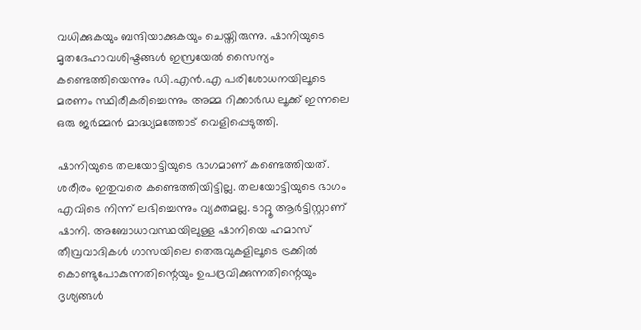വധിക്കുകയും ബന്ദിയാക്കുകയും ചെയ്തിരുന്നു. ഷാനിയുടെ മൃതദേഹാവശിഷ്ടങ്ങൾ ഇസ്രയേൽ സൈന്യം കണ്ടെത്തിയെന്നും ഡി.എൻ.എ പരിശോധനയിലൂടെ മരണം സ്ഥിരീകരിച്ചെന്നും അമ്മ റിക്കാർഡ ലൂക്ക് ഇന്നലെ ഒരു ജർമ്മൻ മാദ്ധ്യമത്തോട് വെളിപ്പെടുത്തി.

ഷാനിയുടെ തലയോട്ടിയുടെ ഭാഗമാണ് കണ്ടെത്തിയത്. ശരീരം ഇതുവരെ കണ്ടെത്തിയിട്ടില്ല. തലയോട്ടിയുടെ ഭാഗം എവിടെ നിന്ന് ലഭിച്ചെന്നും വ്യക്തമല്ല. ടാറ്റൂ ആർട്ടിസ്റ്റാണ് ഷാനി. അബോധാവസ്ഥയിലുള്ള ഷാനിയെ ഹമാസ് തീവ്രവാദികൾ ഗാസയിലെ തെരുവുകളിലൂടെ ട്രക്കിൽ കൊണ്ടുപോകുന്നതിന്റെയും ഉപദ്രവിക്കുന്നതിന്റെയും ദൃശ്യങ്ങൾ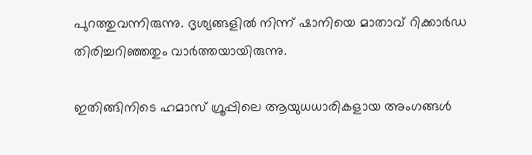പുറത്തുവന്നിരുന്നു. ദൃശ്യങ്ങളിൽ നിന്ന് ഷാനിയെ മാതാവ് റിക്കാർഡ തിരിച്ചറിഞ്ഞതും വാർത്തയായിരുന്നു.

ഇതിങ്ങിനിടെ ഹമാസ് ഗ്രൂപ്പിലെ ആയുധധാരികളായ അംഗങ്ങള്‍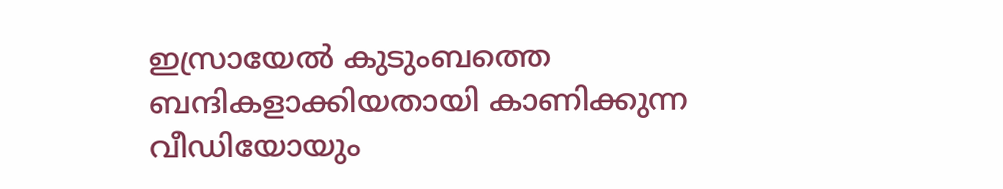ഇസ്രായേല്‍ കുടുംബത്തെ ബന്ദികളാക്കിയതായി കാണിക്കുന്ന വീഡിയോയും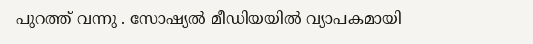പുറത്ത് വന്നു . സോഷ്യല്‍ മീഡിയയില്‍ വ്യാപകമായി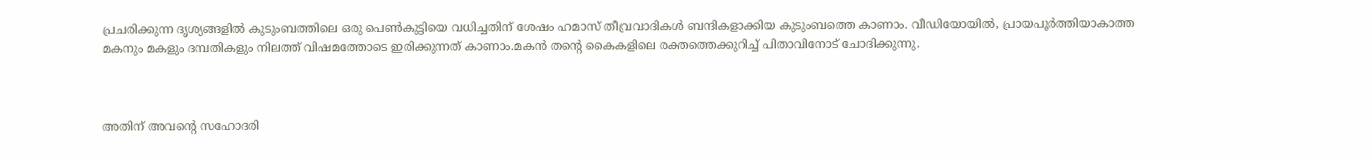പ്രചരിക്കുന്ന ദൃശ്യങ്ങളില്‍ കുടുംബത്തിലെ ഒരു പെണ്‍കുട്ടിയെ വധിച്ചതിന് ശേഷം ഹമാസ് തീവ്രവാദികള്‍ ബന്ദികളാക്കിയ കുടുംബത്തെ കാണാം. വീഡിയോയില്‍, പ്രായപൂര്‍ത്തിയാകാത്ത മകനും മകളും ദമ്പതികളും നിലത്ത് വിഷമത്തോടെ ഇരിക്കുന്നത് കാണാം.മകന്‍ തന്റെ കൈകളിലെ രക്തത്തെക്കുറിച്ച് പിതാവിനോട് ചോദിക്കുന്നു.



അതിന് അവന്റെ സഹോദരി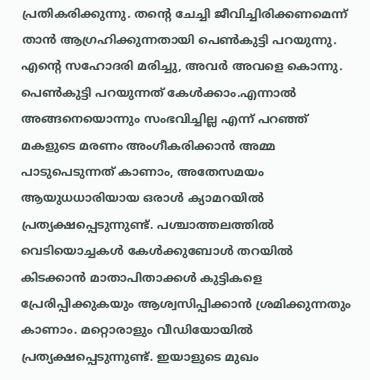പ്രതികരിക്കുന്നു. തന്റെ ചേച്ചി ജീവിച്ചിരിക്കണമെന്ന് താന്‍ ആഗ്രഹിക്കുന്നതായി പെണ്‍കുട്ടി പറയുന്നു. എന്റെ സഹോദരി മരിച്ചു, അവര്‍ അവളെ കൊന്നു. പെണ്‍കുട്ടി പറയുന്നത് കേള്‍ക്കാം.എന്നാല്‍ അങ്ങനെയൊന്നും സംഭവിച്ചില്ല എന്ന് പറഞ്ഞ് മകളുടെ മരണം അംഗീകരിക്കാന്‍ അമ്മ പാടുപെടുന്നത് കാണാം, അതേസമയം ആയുധധാരിയായ ഒരാള്‍ ക്യാമറയില്‍ പ്രത്യക്ഷപ്പെടുന്നുണ്ട്. പശ്ചാത്തലത്തില്‍ വെടിയൊച്ചകള്‍ കേള്‍ക്കുബോള്‍ തറയില്‍ കിടക്കാന്‍ മാതാപിതാക്കള്‍ കുട്ടികളെ പ്രേരിപ്പിക്കുകയും ആശ്വസിപ്പിക്കാന്‍ ശ്രമിക്കുന്നതും കാണാം. മറ്റൊരാളും വീഡിയോയില്‍ പ്രത്യക്ഷപ്പെടുന്നുണ്ട്. ഇയാളുടെ മുഖം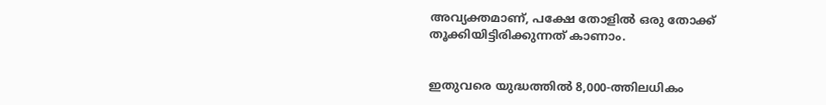അവ്യക്തമാണ്, പക്ഷേ തോളില്‍ ഒരു തോക്ക് തൂക്കിയിട്ടിരിക്കുന്നത് കാണാം.


ഇതുവരെ യുദ്ധത്തിൽ 8,000-ത്തിലധികം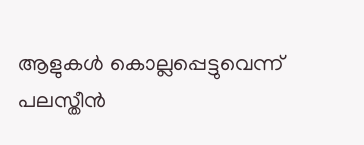ആളുകൾ കൊല്ലപ്പെട്ടുവെന്ന് പലസ്തീൻ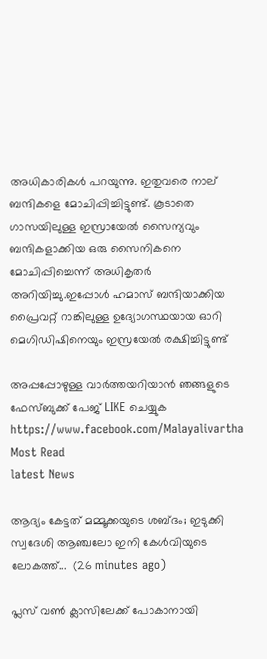അധികാരികൾ പറയുന്നു. ഇതുവരെ നാല് ബന്ദികളെ മോചിപ്പിച്ചിട്ടുണ്ട്. കൂടാതെ ഗാസയിലുള്ള ഇസ്രായേൽ സൈന്യവും ബന്ദികളാക്കിയ ഒരു സൈനികനെ മോചിപ്പിച്ചെന്ന് അധികൃതർ അറിയിച്ചു.ഇപ്പോൾ ഹമാസ് ബന്ദിയാക്കിയ പ്രൈവറ്റ് റാങ്കിലുള്ള ഉദ്യോഗസ്ഥയായ ഓറി മെഗിഡിഷിനെയും ഇസ്രയേൽ രക്ഷിച്ചിട്ടുണ്ട്

അപ്പപ്പോഴുള്ള വാര്‍ത്തയറിയാന്‍ ഞങ്ങളുടെ ഫേസ്‌ബുക്ക്‌ പേജ് LIKE ചെയ്യുക
https://www.facebook.com/Malayalivartha
Most Read
latest News

ആദ്യം കേട്ടത് മമ്മൂക്കയുടെ ശബ്ദം; ഇടുക്കി സ്വദേശി ആഞ്ചലോ ഇനി കേൾവിയുടെ ലോകത്ത്...  (26 minutes ago)

പ്ലസ് വൺ ക്ലാസിലേക്ക് പോകാനായി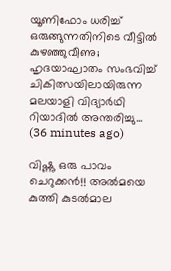യൂണിഫോം ധരിച്ച് ഒരുങ്ങുന്നതിനിടെ വീട്ടിൽ കുഴഞ്ഞുവീണു; ഹൃദയാഘാതം സംഭവിച്ച് ചികിത്സയിലായിരുന്ന മലയാളി വിദ്യാർഥി റിയാദിൽ അന്തരിച്ചു...  (36 minutes ago)

വിഷ്ണു ഒരു പാവം ചെറുക്കൻ!! അൽമയെ കുത്തി കുടൽമാല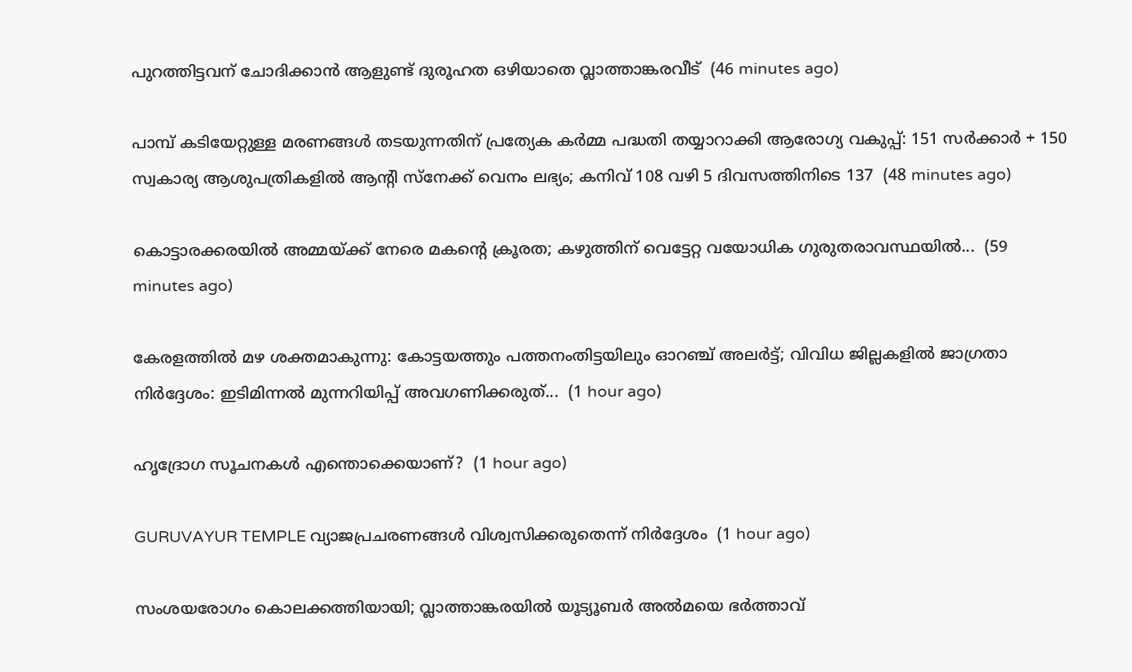പുറത്തിട്ടവന് ചോദിക്കാൻ ആളുണ്ട് ദുരൂഹത ഒഴിയാതെ വ്ലാത്താങ്കരവീട്  (46 minutes ago)

പാമ്പ് കടിയേറ്റുള്ള മരണങ്ങള്‍ തടയുന്നതിന് പ്രത്യേക കര്‍മ്മ പദ്ധതി തയ്യാറാക്കി ആരോഗ്യ വകുപ്പ്: 151 സര്‍ക്കാര്‍ + 150 സ്വകാര്യ ആശുപത്രികളില്‍ ആന്റി സ്‌നേക്ക് വെനം ലഭ്യം; കനിവ് 108 വഴി 5 ദിവസത്തിനിടെ 137  (48 minutes ago)

കൊട്ടാരക്കരയിൽ അമ്മയ്ക്ക് നേരെ മകന്റെ ക്രൂരത; കഴുത്തിന് വെട്ടേറ്റ വയോധിക ഗുരുതരാവസ്ഥയിൽ...  (59 minutes ago)

കേരളത്തിൽ മഴ ശക്തമാകുന്നു: കോട്ടയത്തും പത്തനംതിട്ടയിലും ഓറഞ്ച് അലർട്ട്; വിവിധ ജില്ലകളിൽ ജാഗ്രതാ നിർദ്ദേശം: ഇടിമിന്നൽ മുന്നറിയിപ്പ് അവഗണിക്കരുത്...  (1 hour ago)

ഹൃദ്രോഗ സൂചനകൾ എന്തൊക്കെയാണ്?  (1 hour ago)

GURUVAYUR TEMPLE വ്യാജപ്രചരണങ്ങൾ വിശ്വസിക്കരുതെന്ന് നിർദ്ദേശം  (1 hour ago)

സംശയരോഗം കൊലക്കത്തിയായി; വ്ലാത്താങ്കരയിൽ യൂട്യൂബർ അൽമയെ ഭർത്താവ്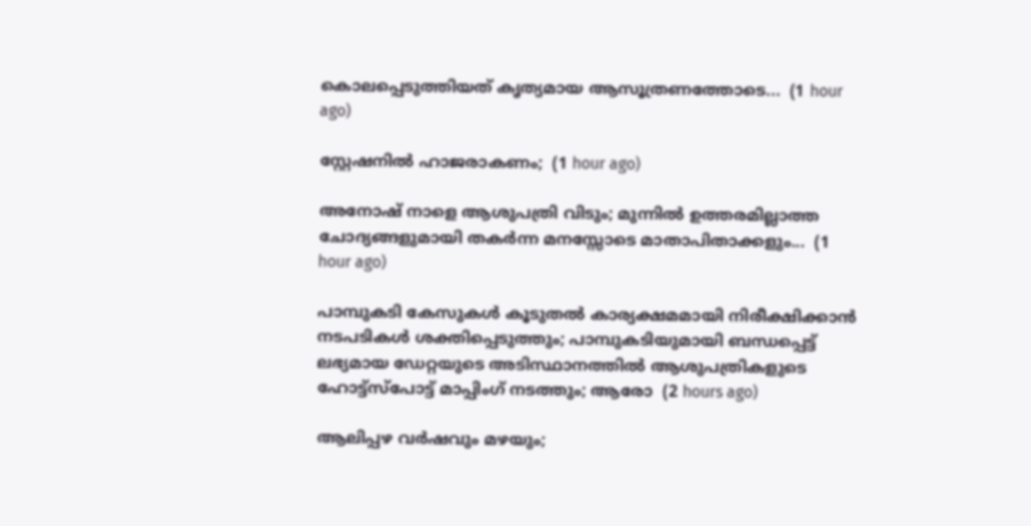കൊലപ്പെടുത്തിയത് കൃത്യമായ ആസൂത്രണത്തോടെ...  (1 hour ago)

സ്റ്റേഷനില്‍ ഹാജരാകണം;  (1 hour ago)

അനോഷ് നാളെ ആശുപത്രി വിടും; മുന്നിൽ ഉത്തരമില്ലാത്ത ചോദ്യങ്ങളുമായി തകർന്ന മനസ്സോടെ മാതാപിതാക്കളും...  (1 hour ago)

പാമ്പുകടി കേസുകള്‍ കൂടുതല്‍ കാര്യക്ഷമമായി നിരീക്ഷിക്കാന്‍ നടപടികള്‍ ശക്തിപ്പെടുത്തും; പാമ്പുകടിയുമായി ബന്ധപ്പെട്ട് ലഭ്യമായ ഡേറ്റയുടെ അടിസ്ഥാനത്തില്‍ ആശുപത്രികളുടെ ഹോട്ട്സ്പോട്ട് മാപ്പിംഗ് നടത്തും; ആരോ  (2 hours ago)

ആലിപ്പഴ വർഷവും മഴയും;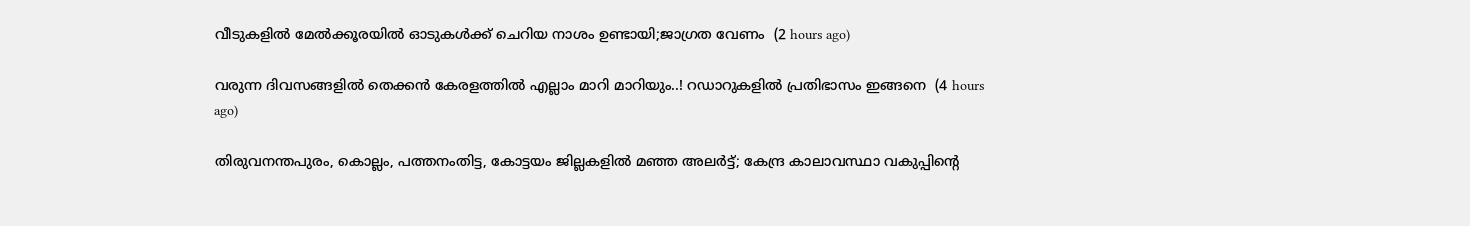വീടുകളിൽ മേൽക്കൂരയിൽ ഓടുകൾക്ക് ചെറിയ നാശം ഉണ്ടായി;ജാഗ്രത വേണം  (2 hours ago)

വരുന്ന ദിവസങ്ങളിൽ തെക്കൻ കേരളത്തിൽ എല്ലാം മാറി മാറിയും..! റഡാറുകളിൽ പ്രതിഭാസം ഇങ്ങനെ  (4 hours ago)

തിരുവനന്തപുരം, കൊല്ലം, പത്തനംതിട്ട, കോട്ടയം ജില്ലകളിൽ മഞ്ഞ അലർട്ട്; കേന്ദ്ര കാലാവസ്ഥാ വകുപ്പിന്റെ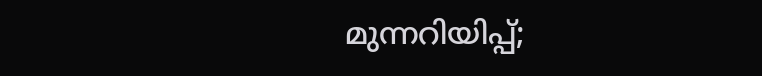മുന്നറിയിപ്പ്;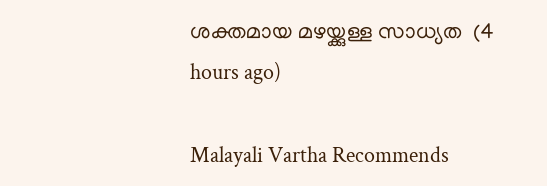ശക്തമായ മഴയ്ക്കുള്ള സാധ്യത  (4 hours ago)

Malayali Vartha Recommends